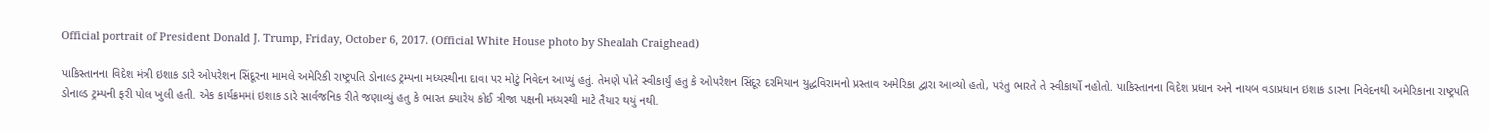Official portrait of President Donald J. Trump, Friday, October 6, 2017. (Official White House photo by Shealah Craighead)

પાકિસ્તાનના વિદેશ મંત્રી ઇશાક ડારે ઓપરેશન સિંદૂરના મામલે અમેરિકી રાષ્ટ્રપતિ ડોનાલ્ડ ટ્રમ્પના મધ્યસ્થીના દાવા પર મોટું નિવેદન આપ્યું હતું. તેમણે પોતે સ્વીકાર્યું હતુ કે ઓપરેશન સિંદૂર દરમિયાન યુદ્ધવિરામનો પ્રસ્તાવ અમેરિકા દ્વારા આવ્યો હતો, પરંતુ ભારતે તે સ્વીકાર્યો નહોતો. પાકિસ્તાનના વિદેશ પ્રધાન અને નાયબ વડાપ્રધાન ઇશાક ડારના નિવેદનથી અમેરિકાના રાષ્ટ્રપતિ ડોનાલ્ડ ટ્રમ્પની ફરી પોલ ખુલી હતી. એક કાર્યક્રમમાં ઇશાક ડારે સાર્વજનિક રીતે જણાવ્યું હતુ કે ભારત ક્યારેય કોઈ ત્રીજા પક્ષની મધ્યસ્થી માટે તૈયાર થયું નથી.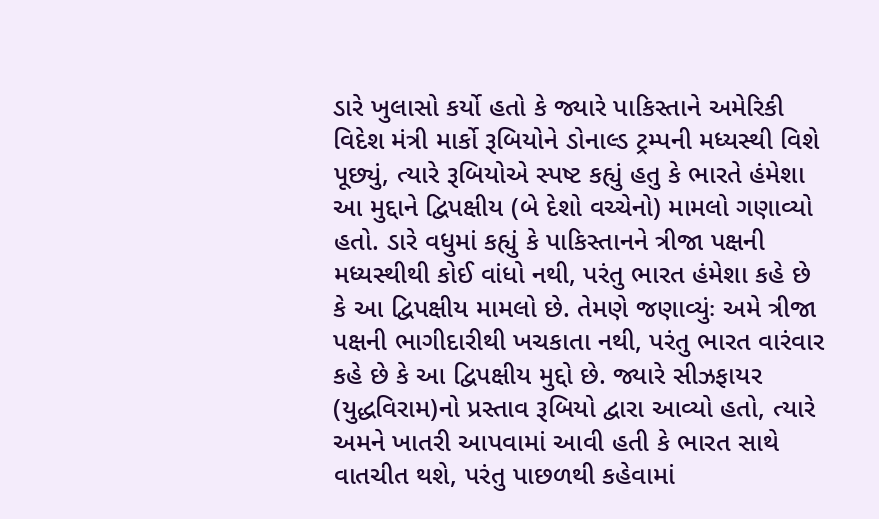ડારે ખુલાસો કર્યો હતો કે જ્યારે પાકિસ્તાને અમેરિકી વિદેશ મંત્રી માર્કો રૂબિયોને ડોનાલ્ડ ટ્રમ્પની મધ્યસ્થી વિશે પૂછ્યું, ત્યારે રૂબિયોએ સ્પષ્ટ કહ્યું હતુ કે ભારતે હંમેશા આ મુદ્દાને દ્વિપક્ષીય (બે દેશો વચ્ચેનો) મામલો ગણાવ્યો હતો. ડારે વધુમાં કહ્યું કે પાકિસ્તાનને ત્રીજા પક્ષની મધ્યસ્થીથી કોઈ વાંધો નથી, પરંતુ ભારત હંમેશા કહે છે કે આ દ્વિપક્ષીય મામલો છે. તેમણે જણાવ્યુંઃ અમે ત્રીજા પક્ષની ભાગીદારીથી ખચકાતા નથી, પરંતુ ભારત વારંવાર કહે છે કે આ દ્વિપક્ષીય મુદ્દો છે. જ્યારે સીઝફાયર (યુદ્ધવિરામ)નો પ્રસ્તાવ રૂબિયો દ્વારા આવ્યો હતો, ત્યારે અમને ખાતરી આપવામાં આવી હતી કે ભારત સાથે વાતચીત થશે, પરંતુ પાછળથી કહેવામાં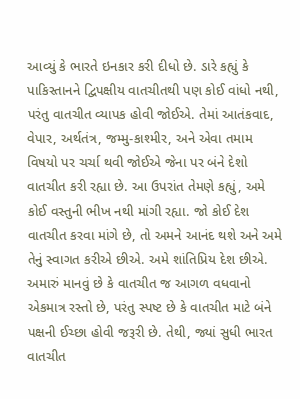આવ્યું કે ભારતે ઇનકાર કરી દીધો છે. ડારે કહ્યું કે પાકિસ્તાનને દ્વિપક્ષીય વાતચીતથી પણ કોઈ વાંધો નથી, પરંતુ વાતચીત વ્યાપક હોવી જોઈએ. તેમાં આતંકવાદ, વેપાર, અર્થતંત્ર, જમ્મુ-કાશ્મીર, અને એવા તમામ વિષયો પર ચર્ચા થવી જોઈએ જેના પર બંને દેશો વાતચીત કરી રહ્યા છે. આ ઉપરાંત તેમણે કહ્યું, અમે કોઈ વસ્તુની ભીખ નથી માંગી રહ્યા. જો કોઈ દેશ વાતચીત કરવા માંગે છે, તો અમને આનંદ થશે અને અમે તેનું સ્વાગત કરીએ છીએ. અમે શાંતિપ્રિય દેશ છીએ. અમારું માનવું છે કે વાતચીત જ આગળ વધવાનો એકમાત્ર રસ્તો છે, પરંતુ સ્પષ્ટ છે કે વાતચીત માટે બંને પક્ષની ઈચ્છા હોવી જરૂરી છે. તેથી, જ્યાં સુધી ભારત વાતચીત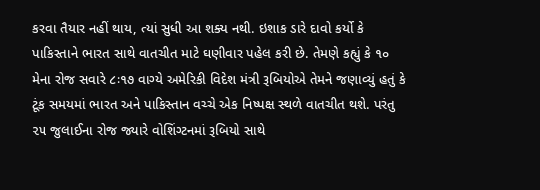કરવા તૈયાર નહીં થાય, ત્યાં સુધી આ શક્ય નથી. ઇશાક ડારે દાવો કર્યો કે પાકિસ્તાને ભારત સાથે વાતચીત માટે ઘણીવાર પહેલ કરી છે. તેમણે કહ્યું કે ૧૦ મેના રોજ સવારે ૮ઃ૧૭ વાગ્યે અમેરિકી વિદેશ મંત્રી રૂબિયોએ તેમને જણાવ્યું હતું કે ટૂંક સમયમાં ભારત અને પાકિસ્તાન વચ્ચે એક નિષ્પક્ષ સ્થળે વાતચીત થશે. પરંતુ ૨૫ જુલાઈના રોજ જ્યારે વોશિંગ્ટનમાં રૂબિયો સાથે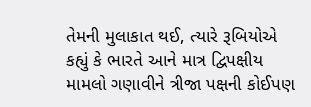તેમની મુલાકાત થઈ, ત્યારે રૂબિયોએ કહ્યું કે ભારતે આને માત્ર દ્વિપક્ષીય મામલો ગણાવીને ત્રીજા પક્ષની કોઈપણ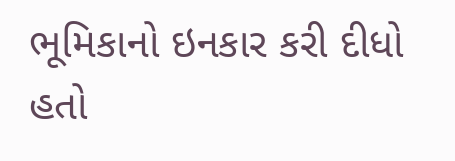ભૂમિકાનો ઇનકાર કરી દીધો હતો